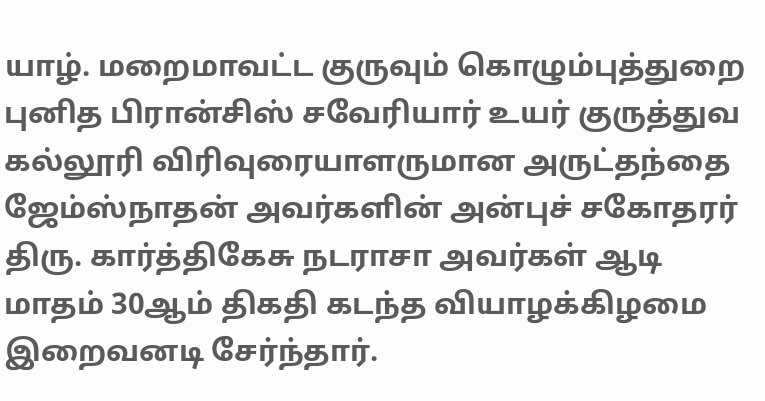யாழ். மறைமாவட்ட குருவும் கொழும்புத்துறை புனித பிரான்சிஸ் சவேரியார் உயர் குருத்துவ கல்லூரி விரிவுரையாளருமான அருட்தந்தை ஜேம்ஸ்நாதன் அவர்களின் அன்புச் சகோதரர் திரு. கார்த்திகேசு நடராசா அவர்கள் ஆடி மாதம் 30ஆம் திகதி கடந்த வியாழக்கிழமை இறைவனடி சேர்ந்தார்.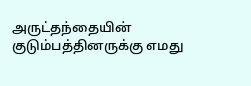அருட்தந்தையின் குடும்பத்தினருக்கு எமது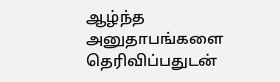ஆழ்ந்த அனுதாபங்களை தெரிவிப்பதுடன்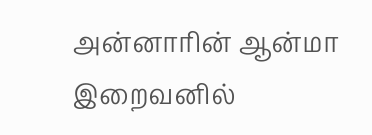அன்னாரின் ஆன்மா இறைவனில்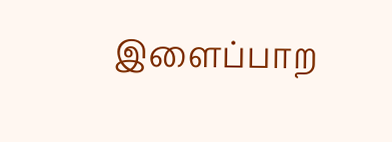இளைப்பாற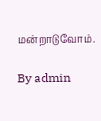மன்றாடுவோம்.

By admin